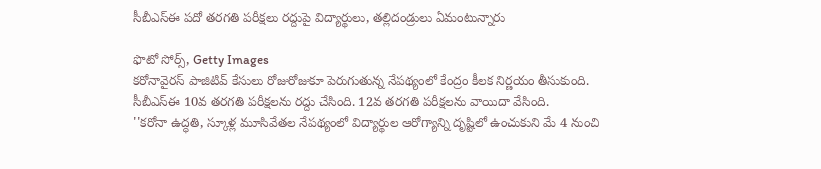సీబీఎస్ఈ పదో తరగతి పరీక్షలు రద్దుపై విద్యార్థులు, తల్లిదండ్రులు ఏమంటున్నారు

ఫొటో సోర్స్, Getty Images
కరోనావైరస్ పాజిటివ్ కేసులు రోజురోజుకూ పెరుగుతున్న నేపథ్యంలో కేంద్రం కీలక నిర్ణయం తీసుకుంది.
సీబీఎస్ఈ 10వ తరగతి పరీక్షలను రద్దు చేసింది. 12వ తరగతి పరీక్షలను వాయిదా వేసింది.
''కరోనా ఉద్ధతి, స్కూళ్ల మూసివేతల నేపథ్యంలో విద్యార్థుల ఆరోగ్యాన్ని దృష్టిలో ఉంచుకుని మే 4 నుంచి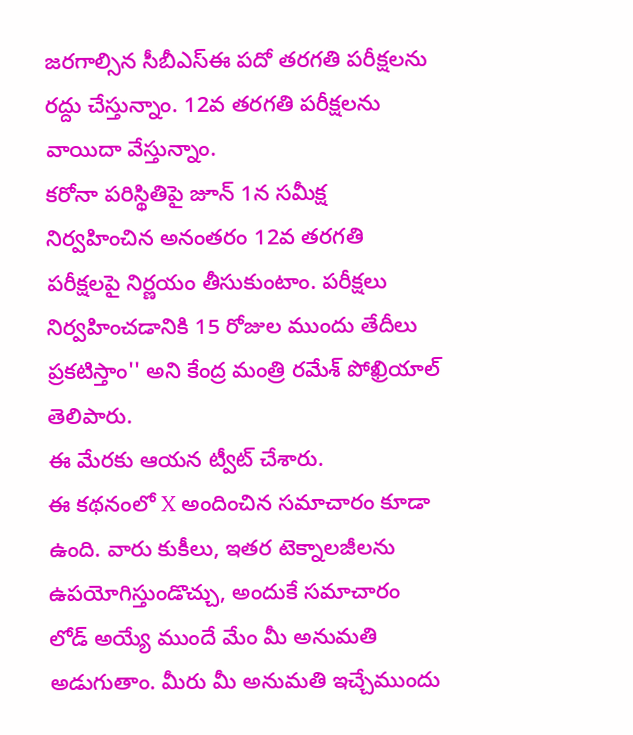జరగాల్సిన సీబీఎస్ఈ పదో తరగతి పరీక్షలను రద్దు చేస్తున్నాం. 12వ తరగతి పరీక్షలను వాయిదా వేస్తున్నాం.
కరోనా పరిస్థితిపై జూన్ 1న సమీక్ష నిర్వహించిన అనంతరం 12వ తరగతి పరీక్షలపై నిర్ణయం తీసుకుంటాం. పరీక్షలు నిర్వహించడానికి 15 రోజుల ముందు తేదీలు ప్రకటిస్తాం'' అని కేంద్ర మంత్రి రమేశ్ పోఖ్రియాల్ తెలిపారు.
ఈ మేరకు ఆయన ట్వీట్ చేశారు.
ఈ కథనంలో X అందించిన సమాచారం కూడా ఉంది. వారు కుకీలు, ఇతర టెక్నాలజీలను ఉపయోగిస్తుండొచ్చు, అందుకే సమాచారం లోడ్ అయ్యే ముందే మేం మీ అనుమతి అడుగుతాం. మీరు మీ అనుమతి ఇచ్చేముందు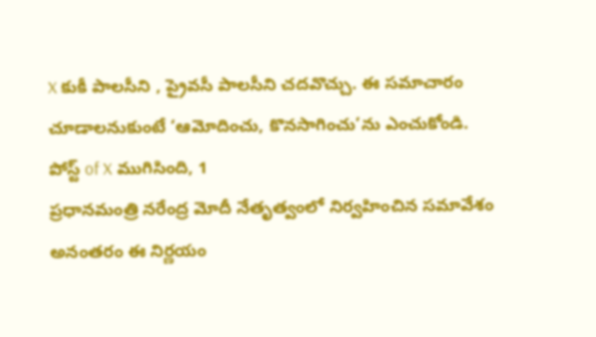X కుకీ పాలసీని , ప్రైవసీ పాలసీని చదవొచ్చు. ఈ సమాచారం చూడాలనుకుంటే ‘ఆమోదించు, కొనసాగించు’ను ఎంచుకోండి.
పోస్ట్ of X ముగిసింది, 1
ప్రధానమంత్రి నరేంద్ర మోదీ నేతృత్వంలో నిర్వహించిన సమావేశం అనంతరం ఈ నిర్ణయం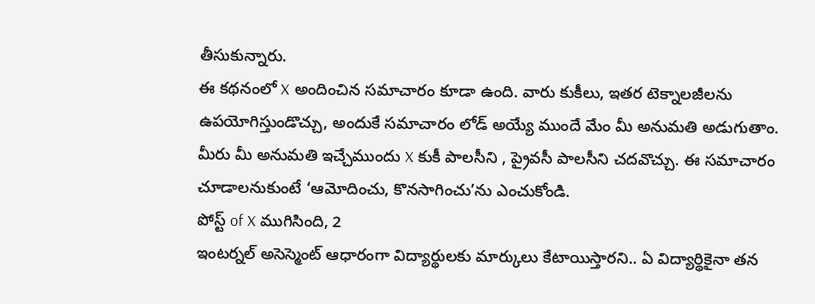తీసుకున్నారు.
ఈ కథనంలో X అందించిన సమాచారం కూడా ఉంది. వారు కుకీలు, ఇతర టెక్నాలజీలను ఉపయోగిస్తుండొచ్చు, అందుకే సమాచారం లోడ్ అయ్యే ముందే మేం మీ అనుమతి అడుగుతాం. మీరు మీ అనుమతి ఇచ్చేముందు X కుకీ పాలసీని , ప్రైవసీ పాలసీని చదవొచ్చు. ఈ సమాచారం చూడాలనుకుంటే ‘ఆమోదించు, కొనసాగించు’ను ఎంచుకోండి.
పోస్ట్ of X ముగిసింది, 2
ఇంటర్నల్ అసెస్మెంట్ ఆధారంగా విద్యార్థులకు మార్కులు కేటాయిస్తారని.. ఏ విద్యార్థికైనా తన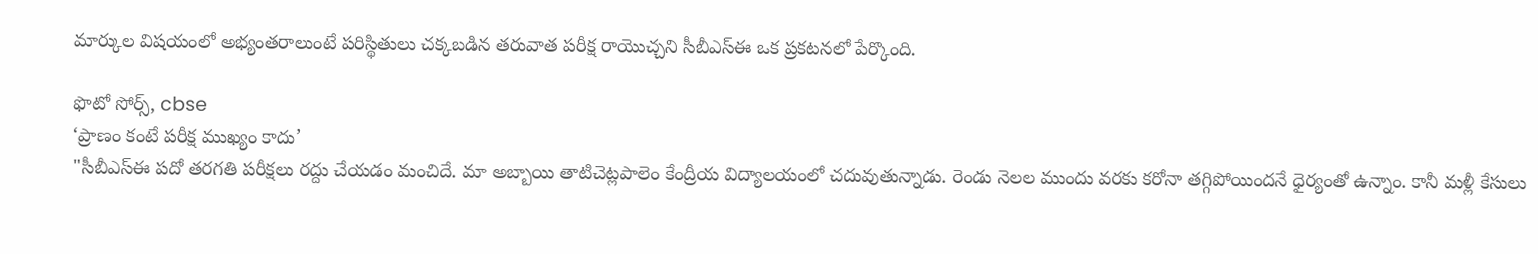మార్కుల విషయంలో అభ్యంతరాలుంటే పరిస్థితులు చక్కబడిన తరువాత పరీక్ష రాయొచ్చని సీబీఎస్ఈ ఒక ప్రకటనలో పేర్కొంది.

ఫొటో సోర్స్, cbse
‘ప్రాణం కంటే పరీక్ష ముఖ్యం కాదు’
"సీబీఎస్ఈ పదో తరగతి పరీక్షలు రద్దు చేయడం మంచిదే. మా అబ్బాయి తాటిచెట్లపాలెం కేంద్రీయ విద్యాలయంలో చదువుతున్నాడు. రెండు నెలల ముందు వరకు కరోనా తగ్గిపోయిందనే ధైర్యంతో ఉన్నాం. కానీ మళ్లీ కేసులు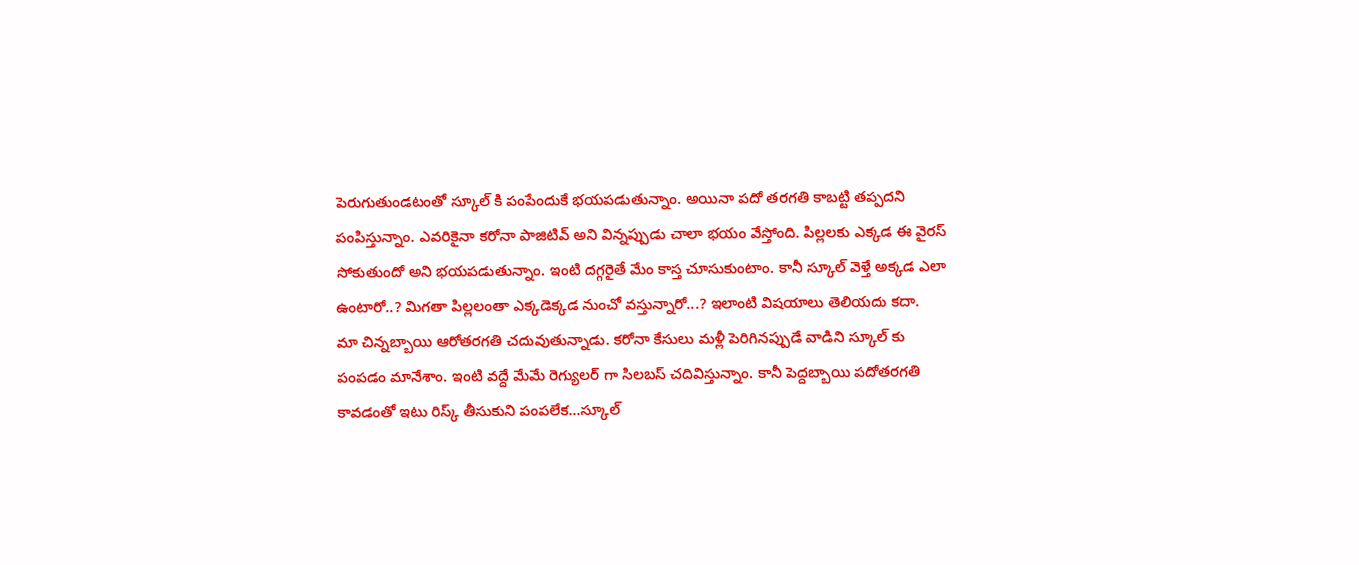పెరుగుతుండటంతో స్కూల్ కి పంపేందుకే భయపడుతున్నాం. అయినా పదో తరగతి కాబట్టి తప్పదని పంపిస్తున్నాం. ఎవరికైనా కరోనా పాజిటివ్ అని విన్నప్పుడు చాలా భయం వేస్తోంది. పిల్లలకు ఎక్కడ ఈ వైరస్ సోకుతుందో అని భయపడుతున్నాం. ఇంటి దగ్గరైతే మేం కాస్త చూసుకుంటాం. కానీ స్కూల్ వెళ్తే అక్కడ ఎలా ఉంటారో..? మిగతా పిల్లలంతా ఎక్కడెక్కడ నుంచో వస్తున్నారో...? ఇలాంటి విషయాలు తెలియదు కదా.
మా చిన్నబ్బాయి ఆరోతరగతి చదువుతున్నాడు. కరోనా కేసులు మళ్లీ పెరిగినప్పుడే వాడిని స్కూల్ కు పంపడం మానేశాం. ఇంటి వద్దే మేమే రెగ్యులర్ గా సిలబస్ చదివిస్తున్నాం. కానీ పెద్దబ్బాయి పదోతరగతి కావడంతో ఇటు రిస్క్ తీసుకుని పంపలేక...స్కూల్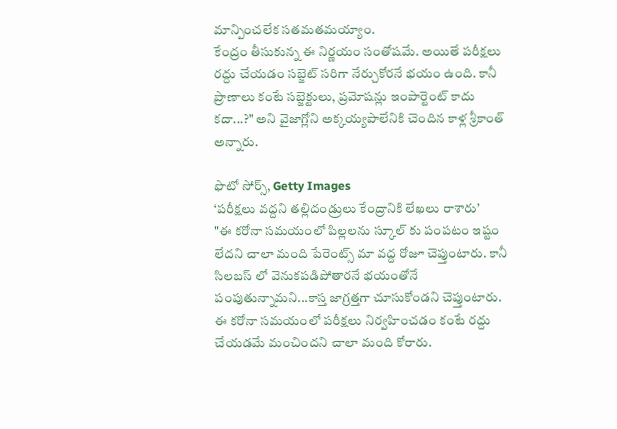మాన్పించలేక సతమతమయ్యాం.
కేంద్రం తీసుకున్న ఈ నిర్ణయం సంతోషమే. అయితే పరీక్షలు రద్దు చేయడం సబ్జెట్ సరిగా నేర్చుకోరనే భయం ఉంది. కానీ ప్రాణాలు కంటే సబ్జెక్టులు, ప్రమోషన్లు ఇంపార్టెంట్ కాదు కదా...?" అని వైజాగ్లోని అక్కయ్యపాలేనికి చెందిన కాళ్ల శ్రీకాంత్ అన్నారు.

ఫొటో సోర్స్, Getty Images
‘పరీక్షలు వద్దని తల్లిదండ్రులు కేంద్రానికి లేఖలు రాశారు’
"ఈ కరోనా సమయంలో పిల్లలను స్కూల్ కు పంపటం ఇష్టం లేదని చాలా మంది పేరెంట్స్ మా వద్ద రోజూ చెప్తుంటారు. కానీ సిలబస్ లో వెనుకపడిపోతారనే భయంతోనే పంపుతున్నామని...కాస్త జాగ్రత్తగా చూసుకోండని చెప్తుంటారు. ఈ కరోనా సమయంలో పరీక్షలు నిర్వహించడం కంటే రద్దు చేయడమే మంచిందని చాలా మంది కోరారు.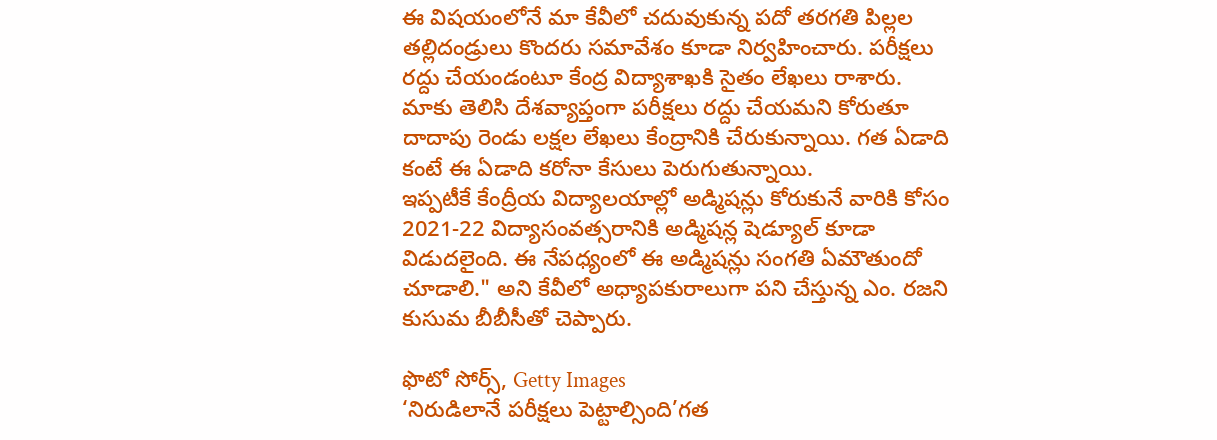ఈ విషయంలోనే మా కేవీలో చదువుకున్న పదో తరగతి పిల్లల తల్లిదండ్రులు కొందరు సమావేశం కూడా నిర్వహించారు. పరీక్షలు రద్దు చేయండంటూ కేంద్ర విద్యాశాఖకి సైతం లేఖలు రాశారు.
మాకు తెలిసి దేశవ్యాప్తంగా పరీక్షలు రద్దు చేయమని కోరుతూ దాదాపు రెండు లక్షల లేఖలు కేంద్రానికి చేరుకున్నాయి. గత ఏడాది కంటే ఈ ఏడాది కరోనా కేసులు పెరుగుతున్నాయి.
ఇప్పటీకే కేంద్రీయ విద్యాలయాల్లో అడ్మిషన్లు కోరుకునే వారికి కోసం 2021-22 విద్యాసంవత్సరానికి అడ్మిషన్ల షెడ్యూల్ కూడా విడుదలైంది. ఈ నేపధ్యంలో ఈ అడ్మిషన్లు సంగతి ఏమౌతుందో చూడాలి." అని కేవీలో అధ్యాపకురాలుగా పని చేస్తున్న ఎం. రజని కుసుమ బీబీసీతో చెప్పారు.

ఫొటో సోర్స్, Getty Images
‘నిరుడిలానే పరీక్షలు పెట్టాల్సింది’గత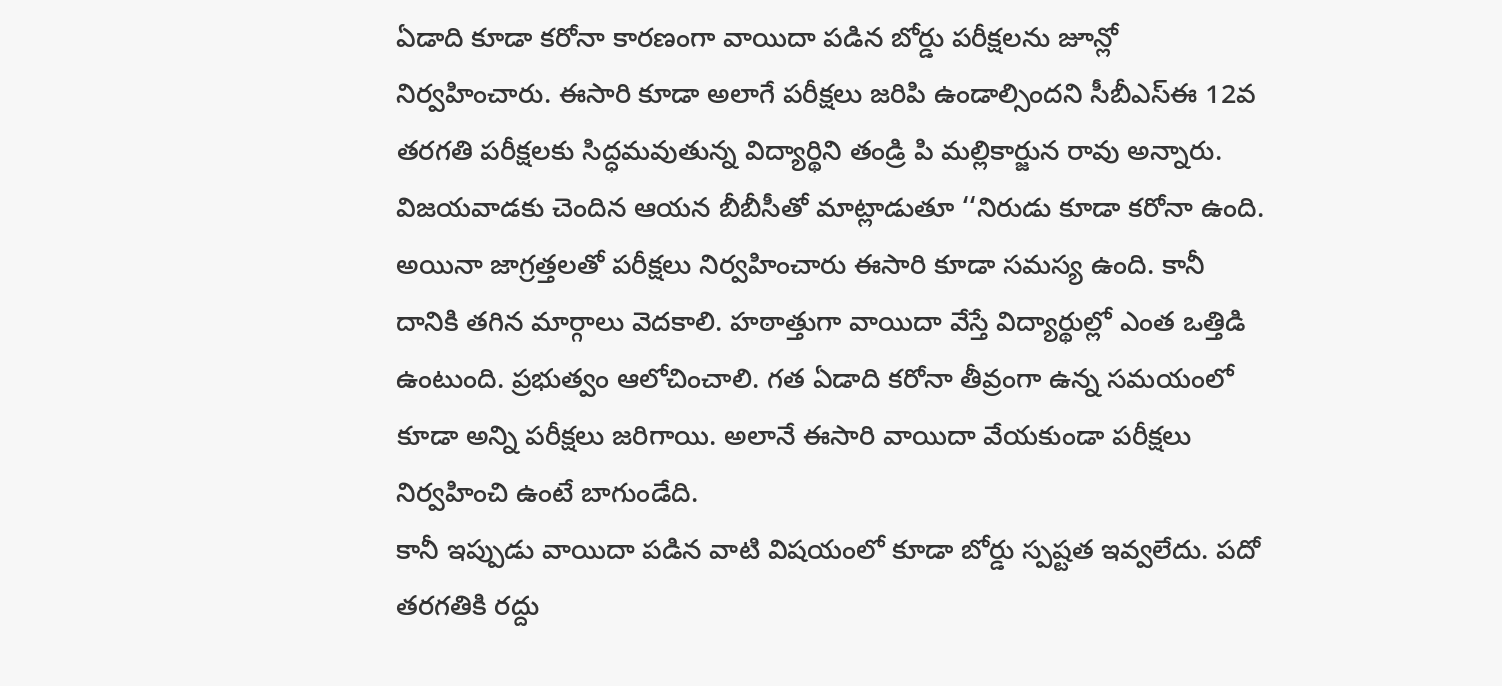ఏడాది కూడా కరోనా కారణంగా వాయిదా పడిన బోర్డు పరీక్షలను జూన్లో నిర్వహించారు. ఈసారి కూడా అలాగే పరీక్షలు జరిపి ఉండాల్సిందని సీబీఎస్ఈ 12వ తరగతి పరీక్షలకు సిద్ధమవుతున్న విద్యార్థిని తండ్రి పి మల్లికార్జున రావు అన్నారు.
విజయవాడకు చెందిన ఆయన బీబీసీతో మాట్లాడుతూ ‘‘నిరుడు కూడా కరోనా ఉంది. అయినా జాగ్రత్తలతో పరీక్షలు నిర్వహించారు ఈసారి కూడా సమస్య ఉంది. కానీ దానికి తగిన మార్గాలు వెదకాలి. హఠాత్తుగా వాయిదా వేస్తే విద్యార్థుల్లో ఎంత ఒత్తిడి ఉంటుంది. ప్రభుత్వం ఆలోచించాలి. గత ఏడాది కరోనా తీవ్రంగా ఉన్న సమయంలో కూడా అన్ని పరీక్షలు జరిగాయి. అలానే ఈసారి వాయిదా వేయకుండా పరీక్షలు నిర్వహించి ఉంటే బాగుండేది.
కానీ ఇప్పుడు వాయిదా పడిన వాటి విషయంలో కూడా బోర్డు స్పష్టత ఇవ్వలేదు. పదో తరగతికి రద్దు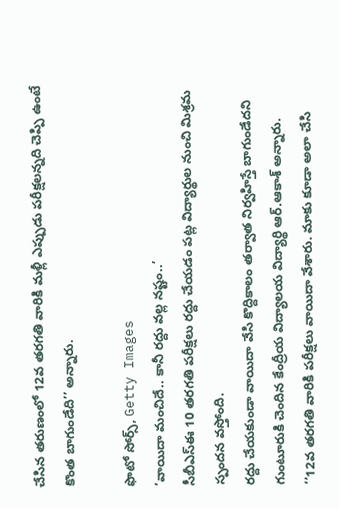చేసిన తరుణంలో 12వ తరగతి వారికి మళ్లీ ఎప్పుడు పరీక్షలన్నది చెప్పి ఉంటే కొంత బాగుండేది’’ అన్నారు.

ఫొటో సోర్స్, Getty Images
‘వాయిదా మంచిదే.. కానీ రద్దు వల్ల నష్టం..’
సీబీఎస్ఈ 10 తరగతి పరీక్షలు రద్దు చేయడం పట్ల విద్యార్థుల నుంచి మిశ్రమ స్పందన వస్తోంది.
రద్దు చేయకుండా వాయిదా వేసి కొద్దికాలం తర్వాత నిర్వహిస్తే బాగుండేదని గుంటూరుకి చెందిన కేంద్రీయ విద్యాలయ విద్యార్థి ఆర్.ఆకాశ్ అన్నారు.
‘‘12వ తరగతి వారికి పరీక్షలు వాయిదా వేశారు. మాకు కూడా అలా చేసి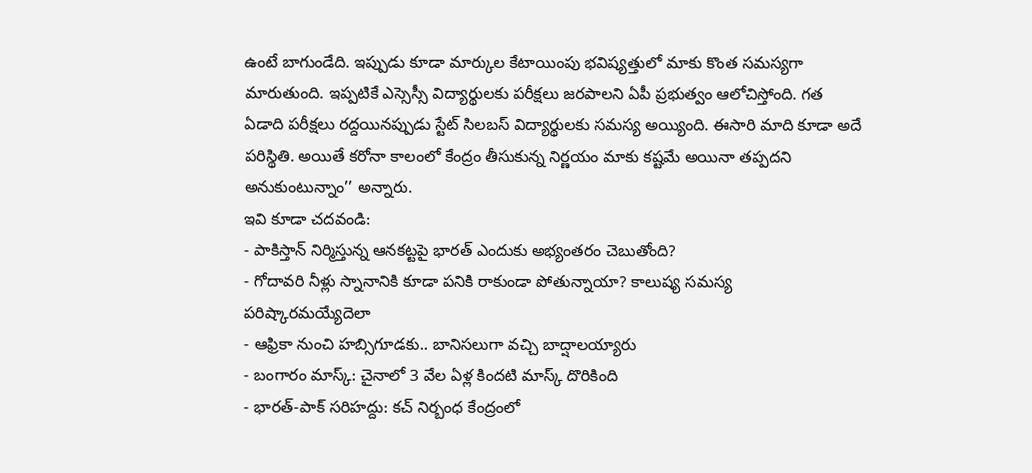ఉంటే బాగుండేది. ఇప్పుడు కూడా మార్కుల కేటాయింపు భవిష్యత్తులో మాకు కొంత సమస్యగా మారుతుంది. ఇప్పటికే ఎస్సెస్సీ విద్యార్థులకు పరీక్షలు జరపాలని ఏపీ ప్రభుత్వం ఆలోచిస్తోంది. గత ఏడాది పరీక్షలు రద్దయినప్పుడు స్టేట్ సిలబస్ విద్యార్థులకు సమస్య అయ్యింది. ఈసారి మాది కూడా అదే పరిస్థితి. అయితే కరోనా కాలంలో కేంద్రం తీసుకున్న నిర్ణయం మాకు కష్టమే అయినా తప్పదని అనుకుంటున్నాం’’ అన్నారు.
ఇవి కూడా చదవండి:
- పాకిస్తాన్ నిర్మిస్తున్న ఆనకట్టపై భారత్ ఎందుకు అభ్యంతరం చెబుతోంది?
- గోదావరి నీళ్లు స్నానానికి కూడా పనికి రాకుండా పోతున్నాయా? కాలుష్య సమస్య పరిష్కారమయ్యేదెలా
- ఆఫ్రికా నుంచి హబ్సిగూడకు.. బానిసలుగా వచ్చి బాద్షాలయ్యారు
- బంగారం మాస్క్: చైనాలో 3 వేల ఏళ్ల కిందటి మాస్క్ దొరికింది
- భారత్-పాక్ సరిహద్దు: కచ్ నిర్బంధ కేంద్రంలో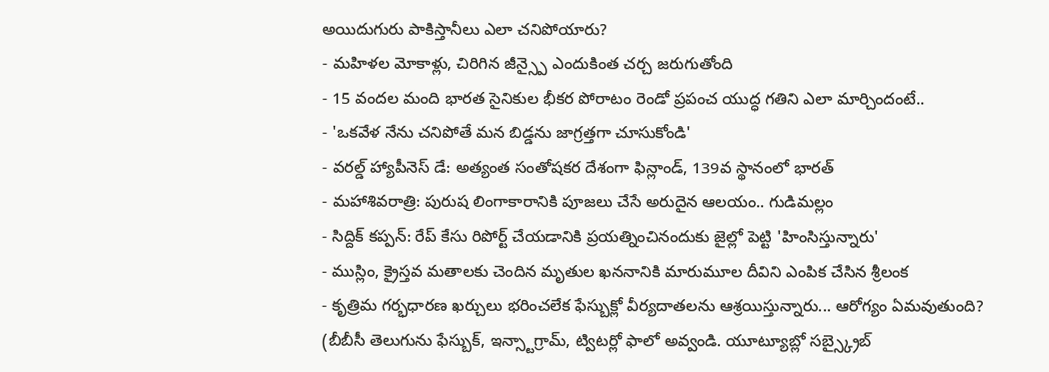అయిదుగురు పాకిస్తానీలు ఎలా చనిపోయారు?
- మహిళల మోకాళ్లు, చిరిగిన జీన్స్పై ఎందుకింత చర్చ జరుగుతోంది
- 15 వందల మంది భారత సైనికుల భీకర పోరాటం రెండో ప్రపంచ యుద్ధ గతిని ఎలా మార్చిందంటే..
- 'ఒకవేళ నేను చనిపోతే మన బిడ్డను జాగ్రత్తగా చూసుకోండి'
- వరల్డ్ హ్యాపీనెస్ డే: అత్యంత సంతోషకర దేశంగా ఫిన్లాండ్, 139వ స్థానంలో భారత్
- మహాశివరాత్రి: పురుష లింగాకారానికి పూజలు చేసే అరుదైన ఆలయం.. గుడిమల్లం
- సిద్దిక్ కప్పన్: రేప్ కేసు రిపోర్ట్ చేయడానికి ప్రయత్నించినందుకు జైల్లో పెట్టి 'హింసిస్తున్నారు'
- ముస్లిం, క్రైస్తవ మతాలకు చెందిన మృతుల ఖననానికి మారుమూల దీవిని ఎంపిక చేసిన శ్రీలంక
- కృత్రిమ గర్భధారణ ఖర్చులు భరించలేక ఫేస్బుక్లో వీర్యదాతలను ఆశ్రయిస్తున్నారు... ఆరోగ్యం ఏమవుతుంది?
(బీబీసీ తెలుగును ఫేస్బుక్, ఇన్స్టాగ్రామ్, ట్విటర్లో ఫాలో అవ్వండి. యూట్యూబ్లో సబ్స్క్రైబ్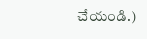చేయండి.)